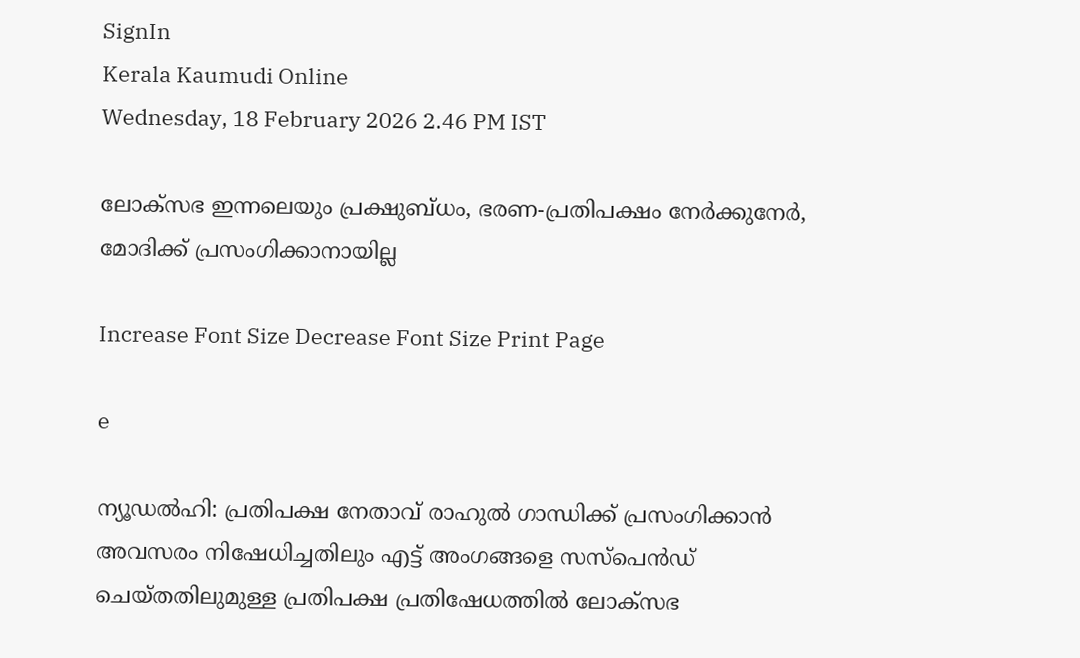SignIn
Kerala Kaumudi Online
Wednesday, 18 February 2026 2.46 PM IST

ലോക്‌സഭ ഇന്നലെയും പ്രക്ഷുബ്ധം, ഭരണ-പ്രതിപക്ഷം നേർക്കുനേർ, മോദിക്ക് പ്രസംഗിക്കാനായില്ല

Increase Font Size Decrease Font Size Print Page

e

ന്യൂഡൽഹി: പ്രതിപക്ഷ നേതാവ് രാഹുൽ ഗാന്ധിക്ക് പ്രസംഗിക്കാൻ അവസരം നിഷേധിച്ചതിലും എട്ട് അംഗങ്ങളെ സസ്‌പെൻഡ് ചെയ്‌തതിലുമുള്ള പ്രതിപക്ഷ പ്രതിഷേധത്തിൽ ലോക്‌സഭ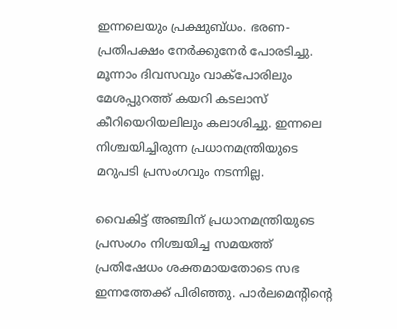ഇന്നലെയും പ്രക്ഷുബ്ധം. ഭരണ-പ്രതിപക്ഷം നേർക്കുനേർ പോരടിച്ചു. മൂന്നാം ദിവസവും വാക്പോരിലും മേശപ്പുറത്ത് കയറി കടലാസ് കീറിയെറിയലിലും കലാശിച്ചു. ഇന്നലെ നിശ്ചയിച്ചിരുന്ന പ്രധാനമന്ത്രിയുടെ മറുപടി പ്രസംഗവും നടന്നില്ല.

വൈകിട്ട് അഞ്ചിന് പ്രധാനമന്ത്രിയുടെ പ്രസംഗം നിശ്ചയിച്ച സമയത്ത് പ്രതിഷേധം ശക്തമായതോടെ സഭ ഇന്നത്തേക്ക് പിരിഞ്ഞു. പാർലമെന്റിന്റെ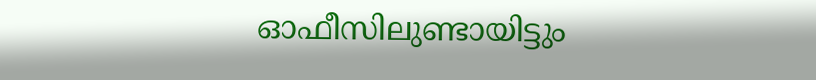ഓഫീസിലുണ്ടായിട്ടും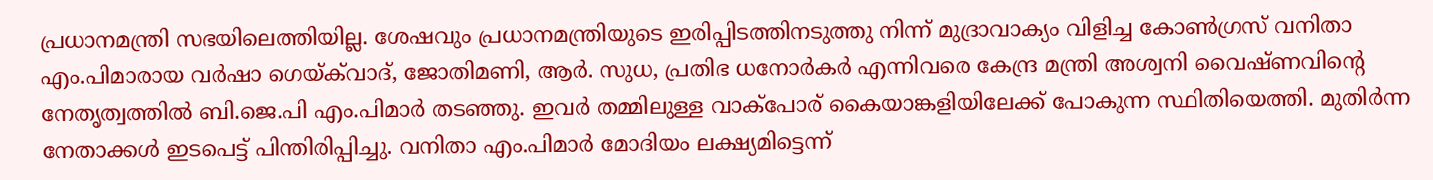പ്രധാനമന്ത്രി സഭയിലെത്തിയില്ല. ശേഷവും പ്രധാനമന്ത്രിയുടെ ഇരിപ്പിടത്തിനടുത്തു നിന്ന് മുദ്രാവാക്യം വിളിച്ച കോൺഗ്രസ് വനിതാ എം.പിമാരായ വർഷാ ഗെയ്‌ക്‌വാദ്, ജോതിമണി, ആർ. സുധ, പ്രതിഭ ധനോർകർ എന്നിവരെ കേന്ദ്ര മന്ത്രി അശ്വനി വൈഷ്‌ണവിന്റെ നേതൃത്വത്തിൽ ബി.ജെ.പി എം.പിമാർ തടഞ്ഞു. ഇവർ തമ്മിലുള്ള വാക്‌പോര് കൈയാങ്കളിയിലേക്ക് പോകുന്ന സ്ഥിതിയെത്തി. മുതിർന്ന നേതാക്കൾ ഇടപെട്ട് പിന്തിരിപ്പിച്ചു. വനിതാ എം.പിമാർ മോദിയം ലക്ഷ്യമിട്ടെന്ന്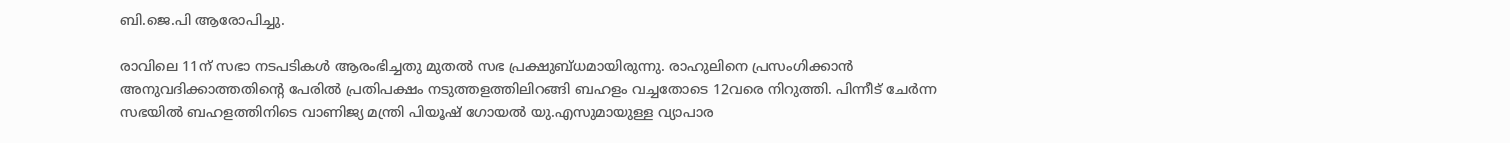ബി.ജെ.പി ആരോപിച്ചു.

രാവിലെ 11ന് സഭാ നടപടികൾ ആരംഭിച്ചതു മുതൽ സഭ പ്രക്ഷുബ്‌ധമായിരുന്നു. രാഹുലിനെ പ്രസംഗിക്കാൻ അനുവദിക്കാത്തതിന്റെ പേരിൽ പ്രതിപക്ഷം നടുത്തളത്തിലിറങ്ങി ബഹളം വച്ചതോടെ 12വരെ നിറുത്തി. പിന്നീട് ചേർന്ന സഭയിൽ ബഹളത്തിനിടെ വാണിജ്യ മന്ത്രി പിയൂഷ് ഗോയൽ യു.എസുമായുള്ള വ്യാപാര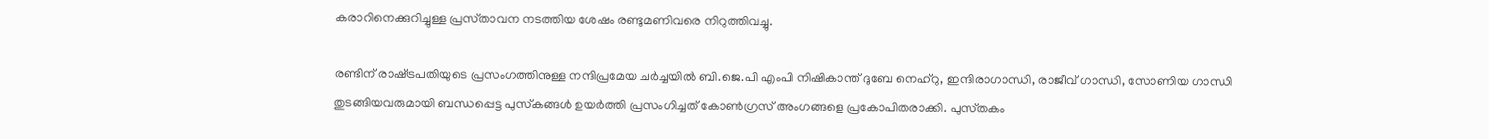കരാറിനെക്കുറിച്ചുള്ള പ്രസ്‌താവന നടത്തിയ ശേഷം രണ്ടുമണിവരെ നിറുത്തിവച്ചു.

രണ്ടിന് രാഷ്‌ട്രപതിയുടെ പ്രസംഗത്തിനുള്ള നന്ദിപ്രമേയ ചർച്ചയിൽ ബി.ജെ.പി എംപി നിഷികാന്ത് ദുബേ നെഹ്‌റു, ഇന്ദിരാഗാന്ധി, രാജീവ് ഗാന്ധി, സോണിയ ഗാന്ധി തുടങ്ങിയവരുമായി ബന്ധപ്പെട്ട പുസ്‌കങ്ങൾ ഉയർത്തി പ്രസംഗിച്ചത് കോൺഗ്രസ് അംഗങ്ങളെ പ്രകോപിതരാക്കി. പുസ്‌തകം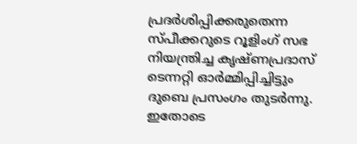പ്രദർശിപ്പിക്കരുതെന്ന സ്‌പീക്കറുടെ റൂളിംഗ് സഭ നിയന്ത്രിച്ച കൃഷ്‌ണപ്രദാസ് ടെന്നറ്റി ഓർമ്മിപ്പിച്ചിട്ടും ദുബെ പ്രസംഗം തുടർന്നു. ഇതോടെ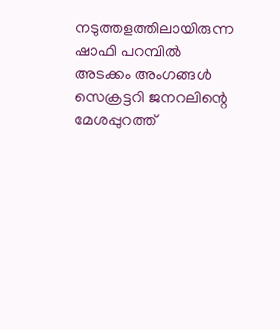നടുത്തളത്തിലായിരുന്ന ഷാഫി പറമ്പിൽ അടക്കം അംഗങ്ങൾ സെക്രട്ടറി ജനറലിന്റെ മേശപ്പുറത്ത്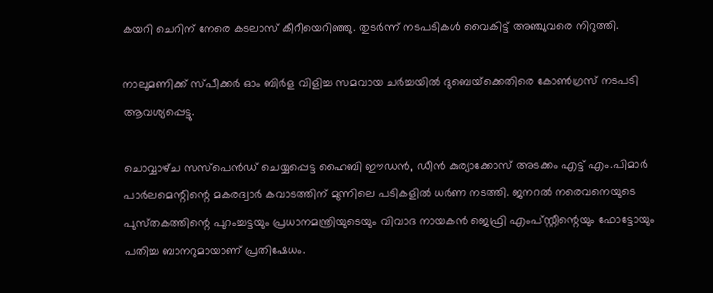കയറി ചെറിന് നേരെ കടലാസ് കീറീയെറിഞ്ഞു. തുടർന്ന് നടപടികൾ വൈകിട്ട് അഞ്ചുവരെ നിറുത്തി.

നാലുമണിക്ക് സ്‌പീക്കർ ഓം ബിർള വിളിച്ച സമവായ ചർച്ചയിൽ ദുബെയ്‌ക്കെതിരെ കോൺഗ്രസ് നടപടി ആവശ്യപ്പെട്ടു.

ചൊവ്വാഴ്‌ച സസ്‌പെൻഡ് ചെയ്യപ്പെട്ട ഹൈബി ഈഡൻ, ഡീൻ കുര്യാക്കോസ് അടക്കം എട്ട് എം.പിമാർ പാർലമെന്റിന്റെ മകരദ്വാർ കവാടത്തിന് മുന്നിലെ പടികളിൽ ധർണ നടത്തി. ജനറൽ നരെവനെയുടെ പുസ്‌തകത്തിന്റെ പുറംച്ചട്ടയും പ്രധാനമന്ത്രിയുടെയും വിവാദ നായകൻ ജെഫ്രി എംപ്‌സ്റ്റീന്റെയും ഫോട്ടോയും പതിച്ച ബാനറുമായാണ് പ്രതിഷേധം.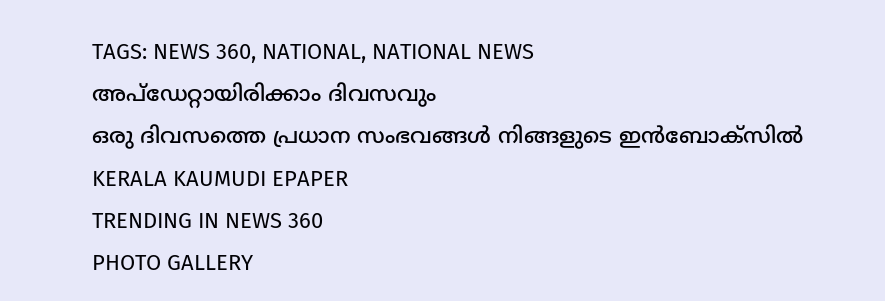TAGS: NEWS 360, NATIONAL, NATIONAL NEWS
അപ്ഡേറ്റായിരിക്കാം ദിവസവും
ഒരു ദിവസത്തെ പ്രധാന സംഭവങ്ങൾ നിങ്ങളുടെ ഇൻബോക്സിൽ
KERALA KAUMUDI EPAPER
TRENDING IN NEWS 360
PHOTO GALLERY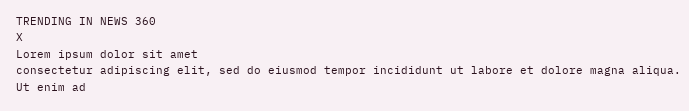TRENDING IN NEWS 360
X
Lorem ipsum dolor sit amet
consectetur adipiscing elit, sed do eiusmod tempor incididunt ut labore et dolore magna aliqua. Ut enim ad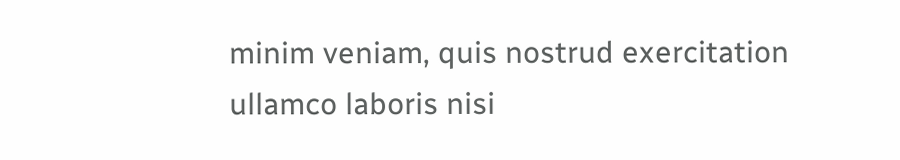minim veniam, quis nostrud exercitation ullamco laboris nisi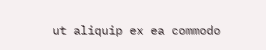ut aliquip ex ea commodo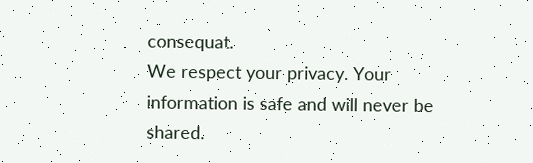consequat.
We respect your privacy. Your information is safe and will never be shared.